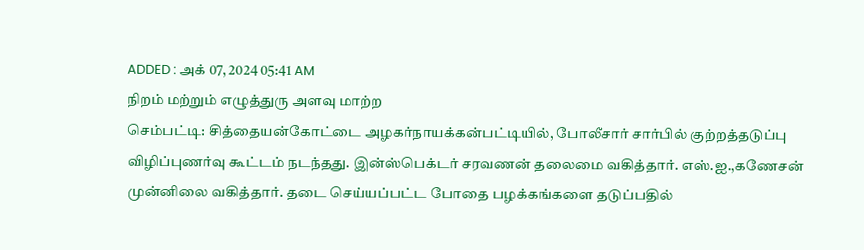ADDED : அக் 07, 2024 05:41 AM
நிறம் மற்றும் எழுத்துரு அளவு மாற்ற
செம்பட்டி: சித்தையன்கோட்டை அழகர்நாயக்கன்பட்டியில், போலீசார் சார்பில் குற்றத்தடுப்பு விழிப்புணர்வு கூட்டம் நடந்தது. இன்ஸ்பெக்டர் சரவணன் தலைமை வகித்தார். எஸ்.ஐ.,கணேசன் முன்னிலை வகித்தார். தடை செய்யப்பட்ட போதை பழக்கங்களை தடுப்பதில்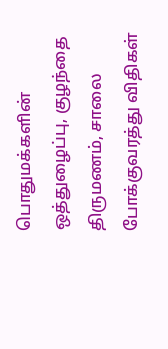பொதுமக்களின் ஒத்துழைப்பு, குழந்தை திருமணம், சாலை போக்குவரத்து விதிகள்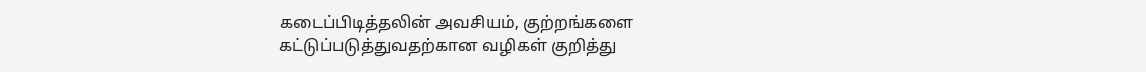கடைப்பிடித்தலின் அவசியம், குற்றங்களை கட்டுப்படுத்துவதற்கான வழிகள் குறித்து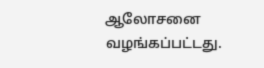ஆலோசனை வழங்கப்பட்டது.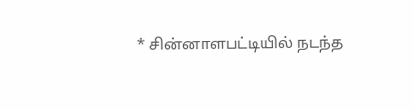* சின்னாளபட்டியில் நடந்த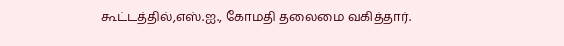கூட்டத்தில்,எஸ்.ஐ., கோமதி தலைமை வகித்தார்.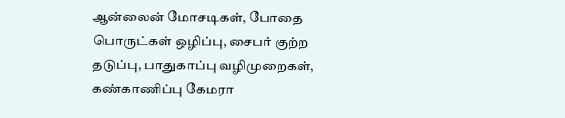ஆன்லைன் மோசடிகள், போதை பொருட்கள் ஒழிப்பு, சைபர் குற்ற தடுப்பு, பாதுகாப்பு வழிமுறைகள், கண்காணிப்பு கேமரா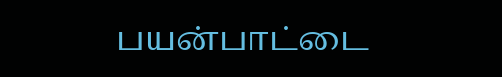பயன்பாட்டை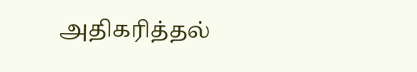அதிகரித்தல்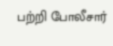பற்றி போலீசார்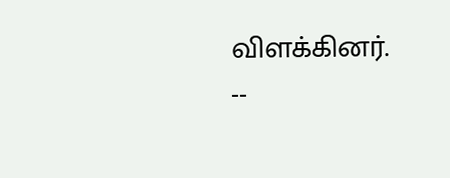விளக்கினர்.
--